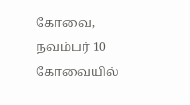கோவை, நவம்பர் 10
கோவையில்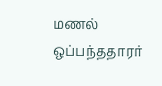மணல் ஒப்பந்ததாரர்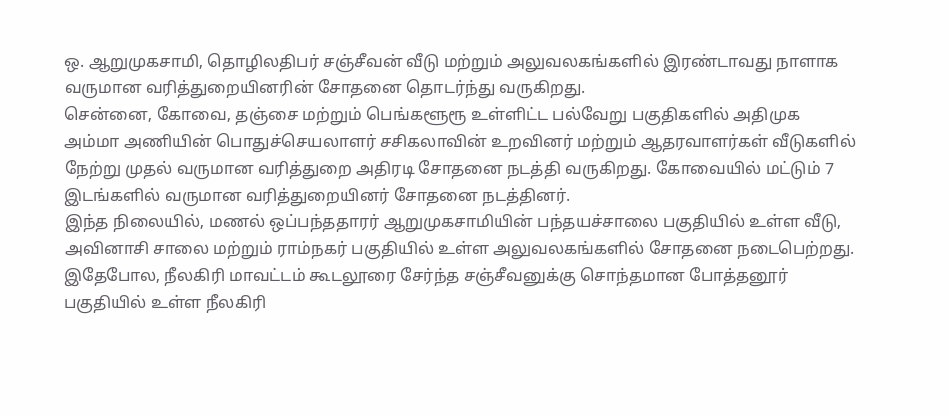ஒ. ஆறுமுகசாமி, தொழிலதிபர் சஞ்சீவன் வீடு மற்றும் அலுவலகங்களில் இரண்டாவது நாளாக வருமான வரித்துறையினரின் சோதனை தொடர்ந்து வருகிறது.
சென்னை, கோவை, தஞ்சை மற்றும் பெங்களூரூ உள்ளிட்ட பல்வேறு பகுதிகளில் அதிமுக அம்மா அணியின் பொதுச்செயலாளர் சசிகலாவின் உறவினர் மற்றும் ஆதரவாளர்கள் வீடுகளில் நேற்று முதல் வருமான வரித்துறை அதிரடி சோதனை நடத்தி வருகிறது. கோவையில் மட்டும் 7 இடங்களில் வருமான வரித்துறையினர் சோதனை நடத்தினர்.
இந்த நிலையில், மணல் ஒப்பந்ததாரர் ஆறுமுகசாமியின் பந்தயச்சாலை பகுதியில் உள்ள வீடு, அவினாசி சாலை மற்றும் ராம்நகர் பகுதியில் உள்ள அலுவலகங்களில் சோதனை நடைபெற்றது. இதேபோல, நீலகிரி மாவட்டம் கூடலூரை சேர்ந்த சஞ்சீவனுக்கு சொந்தமான போத்தனூர் பகுதியில் உள்ள நீலகிரி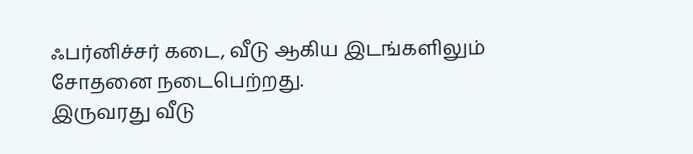ஃபர்னிச்சர் கடை, வீடு ஆகிய இடங்களிலும் சோதனை நடைபெற்றது.
இருவரது வீடு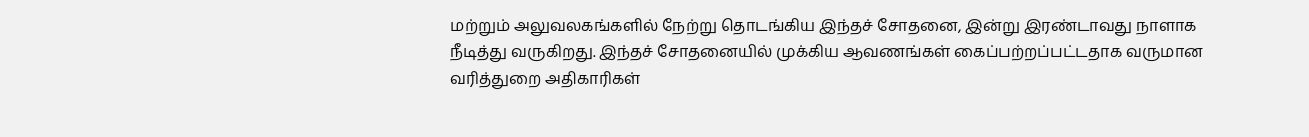மற்றும் அலுவலகங்களில் நேற்று தொடங்கிய இந்தச் சோதனை, இன்று இரண்டாவது நாளாக நீடித்து வருகிறது. இந்தச் சோதனையில் முக்கிய ஆவணங்கள் கைப்பற்றப்பட்டதாக வருமான வரித்துறை அதிகாரிகள்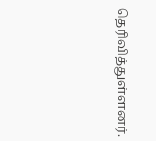தெரிவித்துள்ளனர்.